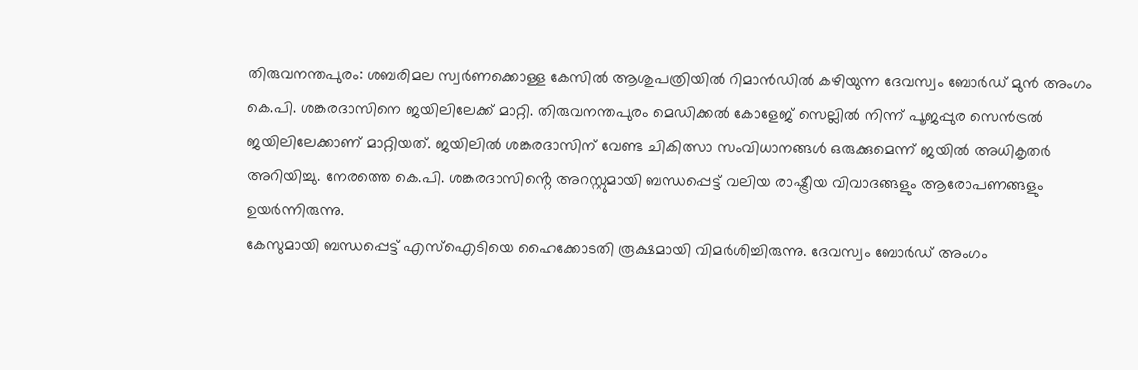തിരുവനന്തപുരം: ശബരിമല സ്വർണക്കൊള്ള കേസിൽ ആശുപത്രിയിൽ റിമാൻഡിൽ കഴിയുന്ന ദേവസ്വം ബോർഡ് മുൻ അംഗം കെ.പി. ശങ്കരദാസിനെ ജയിലിലേക്ക് മാറ്റി. തിരുവനന്തപുരം മെഡിക്കൽ കോളേജ് സെല്ലിൽ നിന്ന് പൂജപ്പുര സെൻട്രൽ ജയിലിലേക്കാണ് മാറ്റിയത്. ജയിലിൽ ശങ്കരദാസിന് വേണ്ട ചികിത്സാ സംവിധാനങ്ങൾ ഒരുക്കുമെന്ന് ജയിൽ അധികൃതർ അറിയിച്ചു. നേരത്തെ കെ.പി. ശങ്കരദാസിൻ്റെ അറസ്റ്റുമായി ബന്ധപ്പെട്ട് വലിയ രാഷ്ട്രീയ വിവാദങ്ങളും ആരോപണങ്ങളും ഉയർന്നിരുന്നു.
കേസുമായി ബന്ധപ്പെട്ട് എസ്ഐടിയെ ഹൈക്കോടതി രൂക്ഷമായി വിമർശിച്ചിരുന്നു. ദേവസ്വം ബോർഡ് അംഗം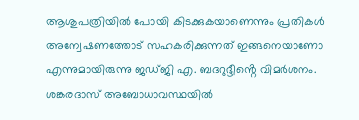ആശുപത്രിയിൽ പോയി കിടക്കുകയാണെന്നും പ്രതികൾ അന്വേഷണത്തോട് സഹകരിക്കുന്നത് ഇങ്ങനെയാണോ എന്നുമായിരുന്നു ജഡ്ജി എ. ബദറുദ്ദീൻ്റെ വിമർശനം. ശങ്കരദാസ് അബോധാവസ്ഥയിൽ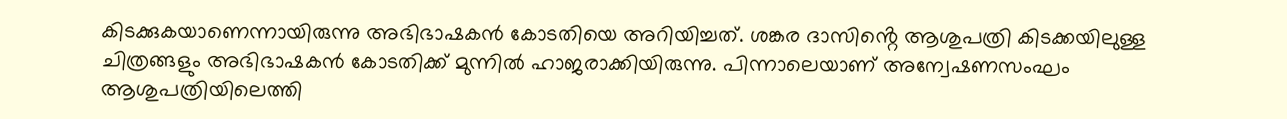കിടക്കുകയാണെന്നായിരുന്നു അഭിഭാഷകൻ കോടതിയെ അറിയിച്ചത്. ശങ്കര ദാസിൻ്റെ ആശുപത്രി കിടക്കയിലുള്ള ചിത്രങ്ങളും അഭിഭാഷകൻ കോടതിക്ക് മുന്നിൽ ഹാജരാക്കിയിരുന്നു. പിന്നാലെയാണ് അന്വേഷണസംഘം ആശുപത്രിയിലെത്തി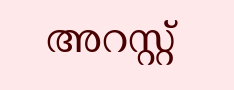അറസ്റ്റ്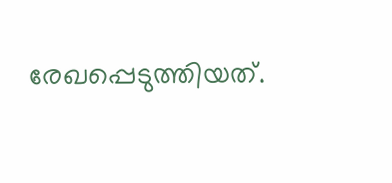രേഖപ്പെടുത്തിയത്.